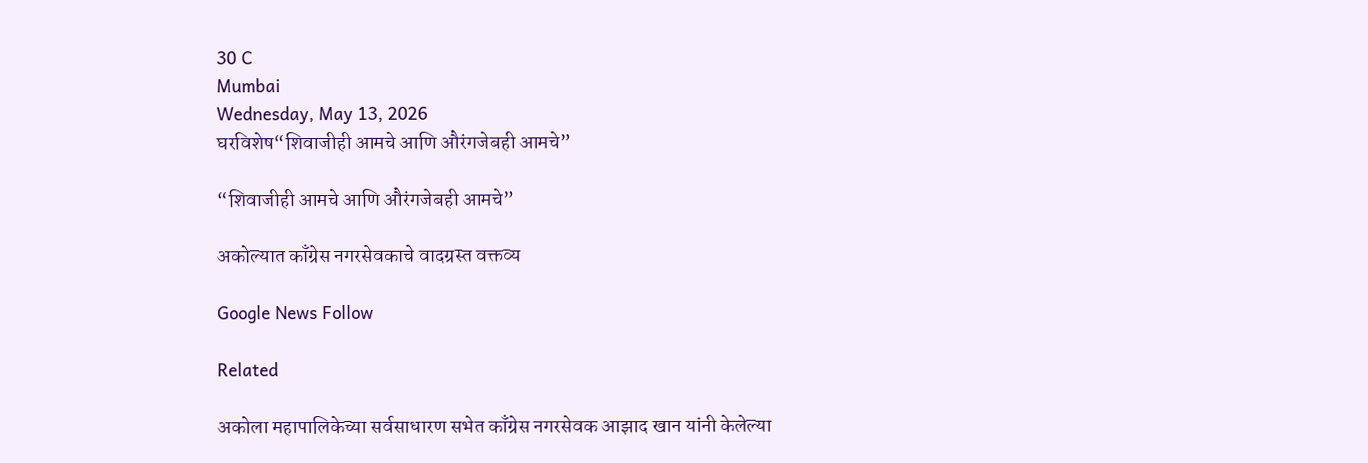30 C
Mumbai
Wednesday, May 13, 2026
घरविशेष“शिवाजीही आमचे आणि औरंगजेबही आमचे”

“शिवाजीही आमचे आणि औरंगजेबही आमचे”

अकोल्यात काँग्रेस नगरसेवकाचे वादग्रस्त वक्तव्य

Google News Follow

Related

अकोला महापालिकेच्या सर्वसाधारण सभेत काँग्रेस नगरसेवक आझाद खान यांनी केलेल्या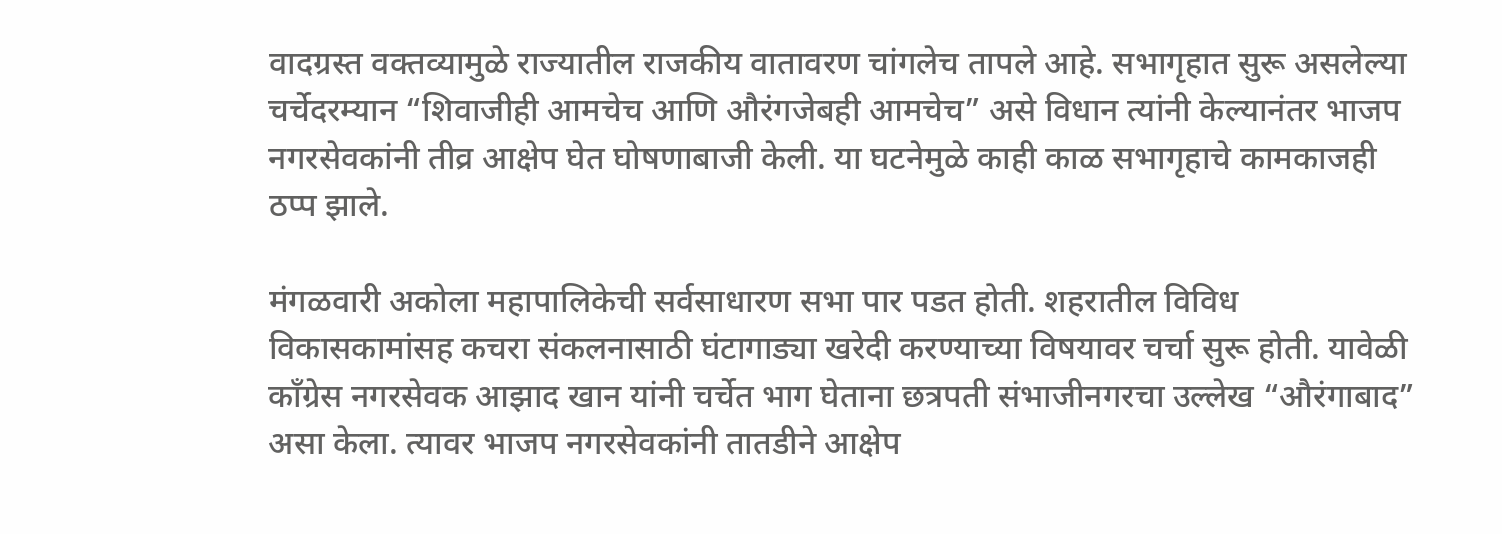वादग्रस्त वक्तव्यामुळे राज्यातील राजकीय वातावरण चांगलेच तापले आहे. सभागृहात सुरू असलेल्या चर्चेदरम्यान “शिवाजीही आमचेच आणि औरंगजेबही आमचेच” असे विधान त्यांनी केल्यानंतर भाजप नगरसेवकांनी तीव्र आक्षेप घेत घोषणाबाजी केली. या घटनेमुळे काही काळ सभागृहाचे कामकाजही ठप्प झाले.

मंगळवारी अकोला महापालिकेची सर्वसाधारण सभा पार पडत होती. शहरातील विविध विकासकामांसह कचरा संकलनासाठी घंटागाड्या खरेदी करण्याच्या विषयावर चर्चा सुरू होती. यावेळी काँग्रेस नगरसेवक आझाद खान यांनी चर्चेत भाग घेताना छत्रपती संभाजीनगरचा उल्लेख “औरंगाबाद” असा केला. त्यावर भाजप नगरसेवकांनी तातडीने आक्षेप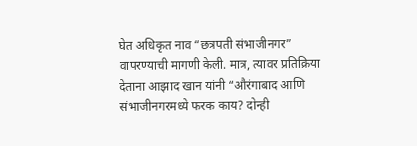घेत अधिकृत नाव “छत्रपती संभाजीनगर” वापरण्याची मागणी केली. मात्र, त्यावर प्रतिक्रिया देताना आझाद खान यांनी “औरंगाबाद आणि संभाजीनगरमध्ये फरक काय? दोन्ही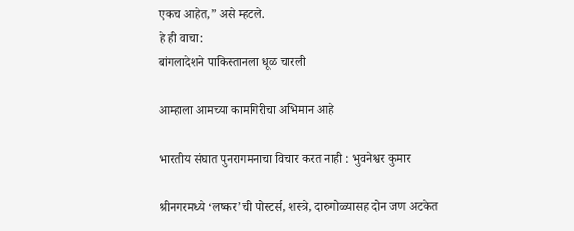एकच आहेत,” असे म्हटले.
हे ही वाचा:
बांगलादेशने पाकिस्तानला धूळ चारली

आम्हाला आमच्या कामगिरीचा अभिमान आहे

भारतीय संघात पुनरागमनाचा विचार करत नाही : भुवनेश्वर कुमार

श्रीनगरमध्ये ‘लष्कर’ची पोस्टर्स, शस्त्रे, दारुगोळ्यासह दोन जण अटकेत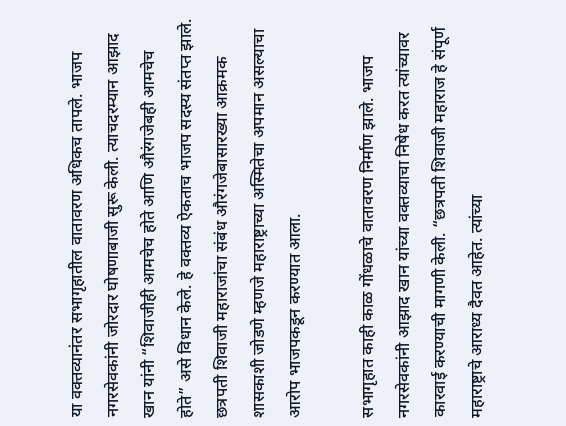या वक्तव्यानंतर सभागृहातील वातावरण अधिकच तापले. भाजप नगरसेवकांनी जोरदार घोषणाबाजी सुरू केली. त्याचदरम्यान आझाद खान यांनी “शिवाजीही आमचेच होते आणि औरंगजेबही आमचेच होते” असे विधान केले. हे वक्तव्य ऐकताच भाजप सदस्य संतप्त झाले. छत्रपती शिवाजी महाराजांचा संबंध औरंगजेबासारख्या आक्रमक शासकाशी जोडणे म्हणजे महाराष्ट्राच्या अस्मितेचा अपमान असल्याचा आरोप भाजपकडून करण्यात आला.

सभागृहात काही काळ गोंधळाचे वातावरण निर्माण झाले. भाजप नगरसेवकांनी आझाद खान यांच्या वक्तव्याचा निषेध करत त्यांच्यावर कारवाई करण्याची मागणी केली. “छत्रपती शिवाजी महाराज हे संपूर्ण महाराष्ट्राचे आराध्य दैवत आहेत. त्यांच्या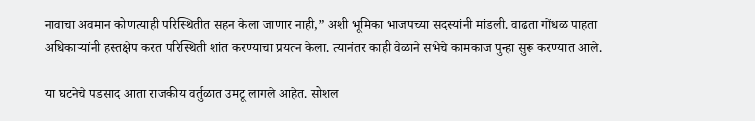नावाचा अवमान कोणत्याही परिस्थितीत सहन केला जाणार नाही,” अशी भूमिका भाजपच्या सदस्यांनी मांडली. वाढता गोंधळ पाहता अधिकाऱ्यांनी हस्तक्षेप करत परिस्थिती शांत करण्याचा प्रयत्न केला. त्यानंतर काही वेळाने सभेचे कामकाज पुन्हा सुरू करण्यात आले.

या घटनेचे पडसाद आता राजकीय वर्तुळात उमटू लागले आहेत. सोशल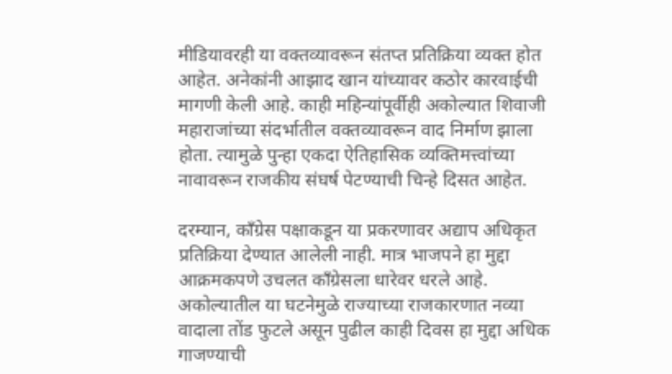मीडियावरही या वक्तव्यावरून संतप्त प्रतिक्रिया व्यक्त होत आहेत. अनेकांनी आझाद खान यांच्यावर कठोर कारवाईची मागणी केली आहे. काही महिन्यांपूर्वीही अकोल्यात शिवाजी महाराजांच्या संदर्भातील वक्तव्यावरून वाद निर्माण झाला होता. त्यामुळे पुन्हा एकदा ऐतिहासिक व्यक्तिमत्त्वांच्या नावावरून राजकीय संघर्ष पेटण्याची चिन्हे दिसत आहेत.

दरम्यान, काँग्रेस पक्षाकडून या प्रकरणावर अद्याप अधिकृत प्रतिक्रिया देण्यात आलेली नाही. मात्र भाजपने हा मुद्दा आक्रमकपणे उचलत काँग्रेसला धारेवर धरले आहे. अकोल्यातील या घटनेमुळे राज्याच्या राजकारणात नव्या वादाला तोंड फुटले असून पुढील काही दिवस हा मुद्दा अधिक गाजण्याची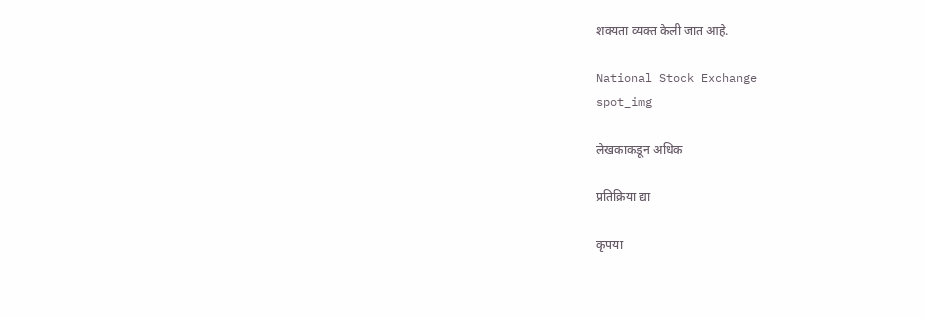शक्यता व्यक्त केली जात आहे.

National Stock Exchange
spot_img

लेखकाकडून अधिक

प्रतिक्रिया द्या

कृपया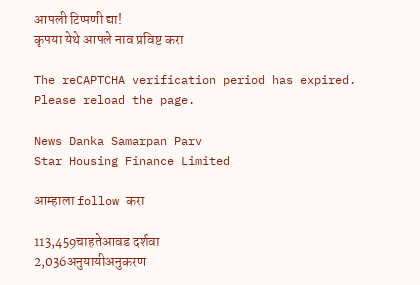आपली टिप्पणी द्या!
कृपया येथे आपले नाव प्रविष्ट करा

The reCAPTCHA verification period has expired. Please reload the page.

News Danka Samarpan Parv
Star Housing Finance Limited

आम्हाला follow करा

113,459चाहतेआवड दर्शवा
2,036अनुयायीअनुकरण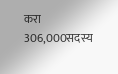करा
306,000सदस्य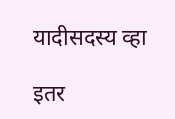यादीसदस्य व्हा

इतर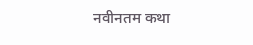नवीनतम कथा